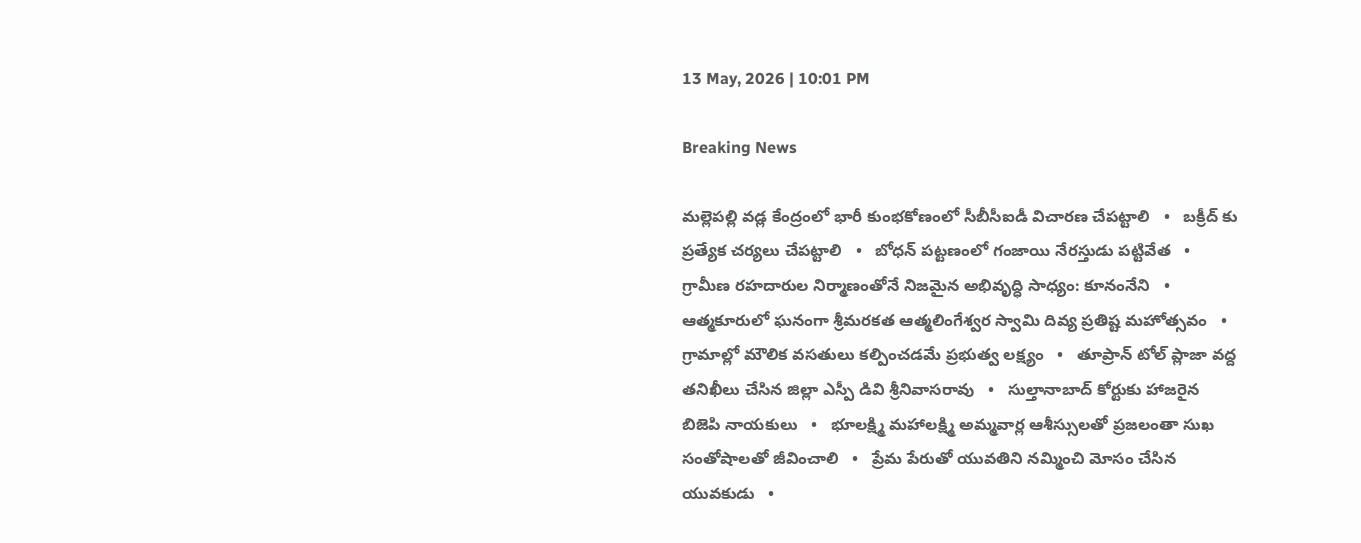13 May, 2026 | 10:01 PM

Breaking News

మల్లెపల్లి వడ్ల కేంద్రంలో భారీ కుంభకోణంలో సీబీసీఐడీ విచారణ చేపట్టాలి   •   బక్రీద్ కు ప్రత్యేక చర్యలు చేపట్టాలి   •   బోధన్ పట్టణంలో గంజాయి నేరస్తుడు పట్టివేత   •   గ్రామీణ రహదారుల నిర్మాణంతోనే నిజమైన అభివృద్ధి సాధ్యం: కూనంనేని   •   ఆత్మకూరులో ఘనంగా శ్రీమరకత ఆత్మలింగేశ్వర స్వామి దివ్య ప్రతిష్ట మహోత్సవం   •   గ్రామాల్లో మౌలిక వసతులు కల్పించడమే ప్రభుత్వ లక్ష్యం   •   తూప్రాన్ టోల్ ప్లాజా వద్ద తనిఖీలు చేసిన జిల్లా ఎస్పీ డివి శ్రీనివాసరావు   •   సుల్తానాబాద్ కోర్టుకు హాజరైన బిజెపి నాయకులు   •   భూలక్ష్మి మహాలక్ష్మి అమ్మవార్ల ఆశీస్సులతో ప్రజలంతా సుఖ సంతోషాలతో జీవించాలి   •   ప్రేమ పేరుతో యువతిని నమ్మించి మోసం చేసిన యువకుడు   •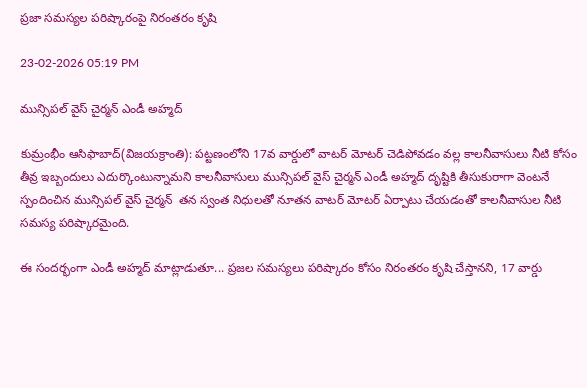ప్రజా సమస్యల పరిష్కారంపై నిరంతరం కృషి

23-02-2026 05:19 PM

మున్సిపల్ వైస్ చైర్మన్ ఎండీ అహ్మద్

కుమ్రంభీం ఆసిఫాబాద్(విజయక్రాంతి): పట్టణంలోని 17వ వార్డులో వాటర్ మోటర్ చెడిపోవడం వల్ల కాలనీవాసులు నీటి కోసం తీవ్ర ఇబ్బందులు ఎదుర్కొంటున్నామని కాలనీవాసులు మున్సిపల్ వైస్ చైర్మన్ ఎండీ అహ్మద్ దృష్టికి తీసుకురాగా వెంటనే స్పందించిన మున్సిపల్ వైస్ చైర్మన్  తన స్వంత నిధులతో నూతన వాటర్ మోటర్ ఏర్పాటు చేయడంతో కాలనీవాసుల నీటి సమస్య పరిష్కారమైంది.

ఈ సందర్భంగా ఎండీ అహ్మద్ మాట్లాడుతూ... ప్రజల సమస్యలు పరిష్కారం కోసం నిరంతరం కృషి చేస్తానని, 17 వార్డు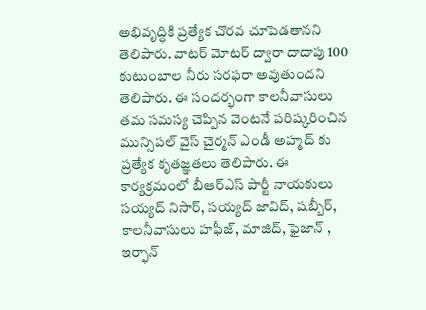అభివృద్ధికి ప్రత్యేక చొరవ చూపెడతానని తెలిపారు. వాటర్ మోటర్ ద్వారా దాదాపు 100 కుటుంబాల నీరు సరఫరా అవుతుందని తెలిపారు. ఈ సందర్భంగా కాలనీవాసులు తమ సమస్య చెప్పిన వెంటనే పరిష్కరించిన మున్సిపల్ వైస్ చైర్మన్ ఎండీ అహ్మద్ కు ప్రత్యేక కృతజ్ఞతలు తెలిపారు. ఈ కార్యక్రమంలో బీఆర్ఎస్ పార్టీ నాయకులు సయ్యద్ నిసార్, సయ్యద్ జావిద్, షబ్బీర్, కాలనీవాసులు హఫీజ్, మాజిద్, ఫైజాన్ , ఇర్ఫాన్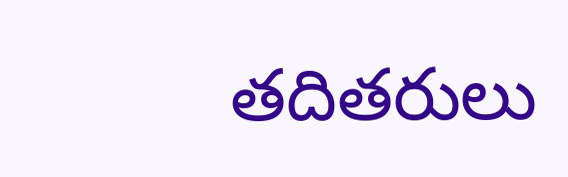తదితరులు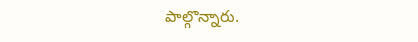పాల్గొన్నారు.